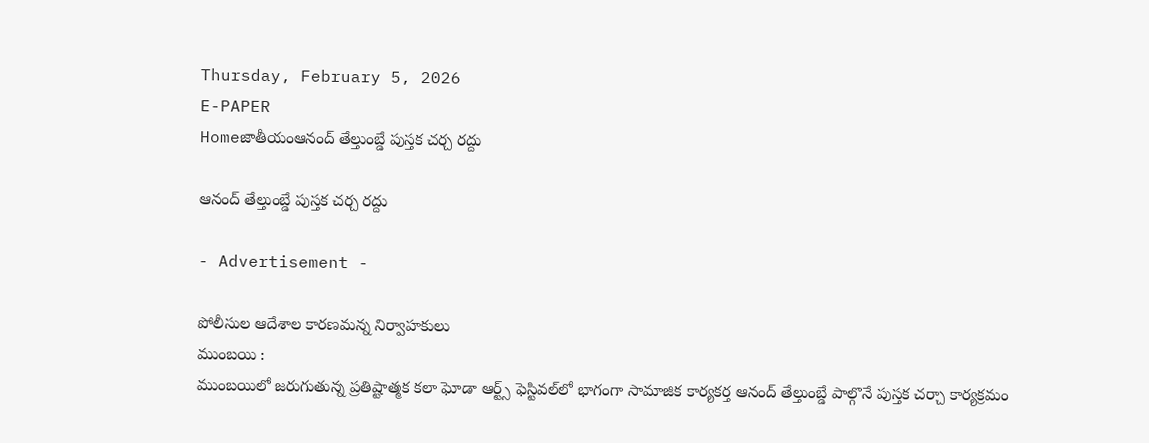Thursday, February 5, 2026
E-PAPER
Homeజాతీయంఆనంద్‌ తేల్తుంబ్డే పుస్తక చర్చ రద్దు

ఆనంద్‌ తేల్తుంబ్డే పుస్తక చర్చ రద్దు

- Advertisement -

పోలీసుల ఆదేశాల కారణమన్న నిర్వాహకులు
ముంబయి :
ముంబయిలో జరుగుతున్న ప్రతిష్టాత్మక కలా ఘోడా ఆర్ట్స్‌ ఫెస్టివల్‌లో భాగంగా సామాజిక కార్యకర్త ఆనంద్‌ తేల్తుంబ్డే పాల్గొనే పుస్తక చర్చా కార్యక్రమం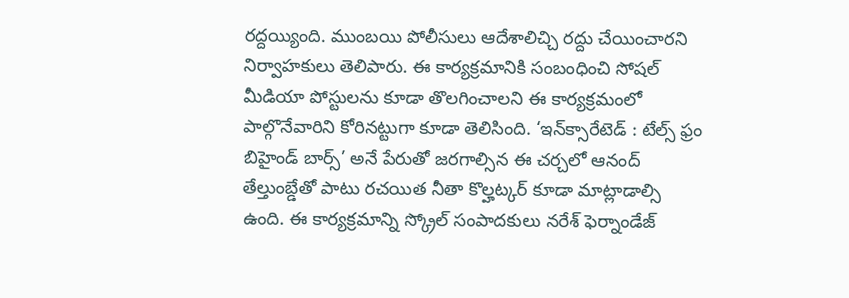రద్దయ్యింది. ముంబయి పోలీసులు ఆదేశాలిచ్చి రద్దు చేయించారని నిర్వాహకులు తెలిపారు. ఈ కార్యక్రమానికి సంబంధించి సోషల్‌ మీడియా పోస్టులను కూడా తొలగించాలని ఈ కార్యక్రమంలో పాల్గొనేవారిని కోరినట్టుగా కూడా తెలిసింది. ‘ఇన్‌క్సారేటెడ్‌ : టేల్స్‌ ఫ్రం బిహైండ్‌ బార్స్‌’ అనే పేరుతో జరగాల్సిన ఈ చర్చలో ఆనంద్‌ తేల్తుంబ్డేతో పాటు రచయిత నీతా కొల్హట్కర్‌ కూడా మాట్లాడాల్సి ఉంది. ఈ కార్యక్రమాన్ని స్క్రోల్‌ సంపాదకులు నరేశ్‌ ఫెర్నాండేజ్‌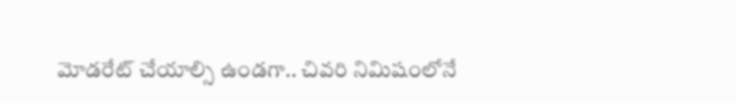మోడరేట్‌ చేయాల్సి ఉండగా.. చివరి నిమిషంలోనే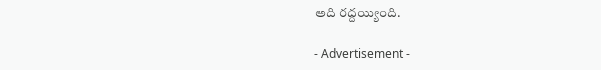అది రద్దయ్యింది.

- Advertisement -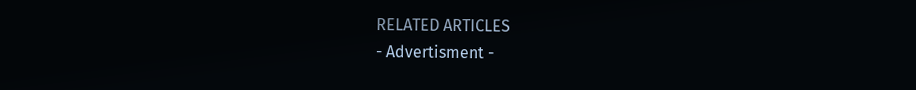RELATED ARTICLES
- Advertisment -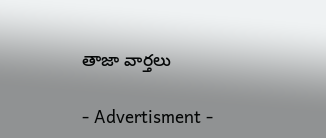తాజా వార్తలు

- Advertisment -